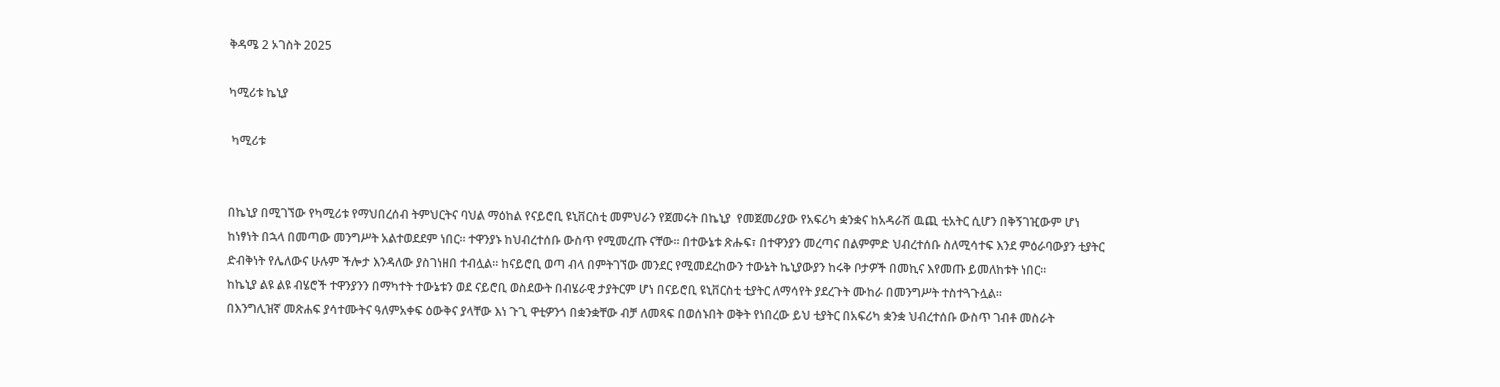ቅዳሜ 2 ኦገስት 2025

ካሚሪቱ ኬኒያ

 ካሚሪቱ


በኬኒያ በሚገኘው የካሚሪቱ የማህበረሰብ ትምህርትና ባህል ማዕከል የናይሮቢ ዩኒቨርስቲ መምህራን የጀመሩት በኬኒያ  የመጀመሪያው የአፍሪካ ቋንቋና ከአዳራሽ ዉጪ ቲአትር ሲሆን በቅኝገዢውም ሆነ ከነፃነት በኋላ በመጣው መንግሥት አልተወደደም ነበር። ተዋንያኑ ከህብረተሰቡ ውስጥ የሚመረጡ ናቸው። በተውኔቱ ጽሑፍ፣ በተዋንያን መረጣና በልምምድ ህብረተሰቡ ስለሚሳተፍ እንደ ምዕራባውያን ቲያትር ድብቅነት የሌለውና ሁሉም ችሎታ እንዳለው ያስገነዘበ ተብሏል። ከናይሮቢ ወጣ ብላ በምትገኘው መንደር የሚመደረከውን ተውኔት ኬኒያውያን ከሩቅ ቦታዎች በመኪና እየመጡ ይመለከቱት ነበር።
ከኬኒያ ልዩ ልዩ ብሄሮች ተዋንያንን በማካተት ተውኔቱን ወደ ናይሮቢ ወስደውት በብሄራዊ ታያትርም ሆነ በናይሮቢ ዩኒቨርስቲ ቲያትር ለማሳየት ያደረጉት ሙከራ በመንግሥት ተስተጓጉሏል።
በእንግሊዝኛ መጽሐፍ ያሳተሙትና ዓለምአቀፍ ዕውቅና ያላቸው እነ ጉጊ ዋቲዎንጎ በቋንቋቸው ብቻ ለመጻፍ በወሰኑበት ወቅት የነበረው ይህ ቲያትር በአፍሪካ ቋንቋ ህብረተሰቡ ውስጥ ገብቶ መስራት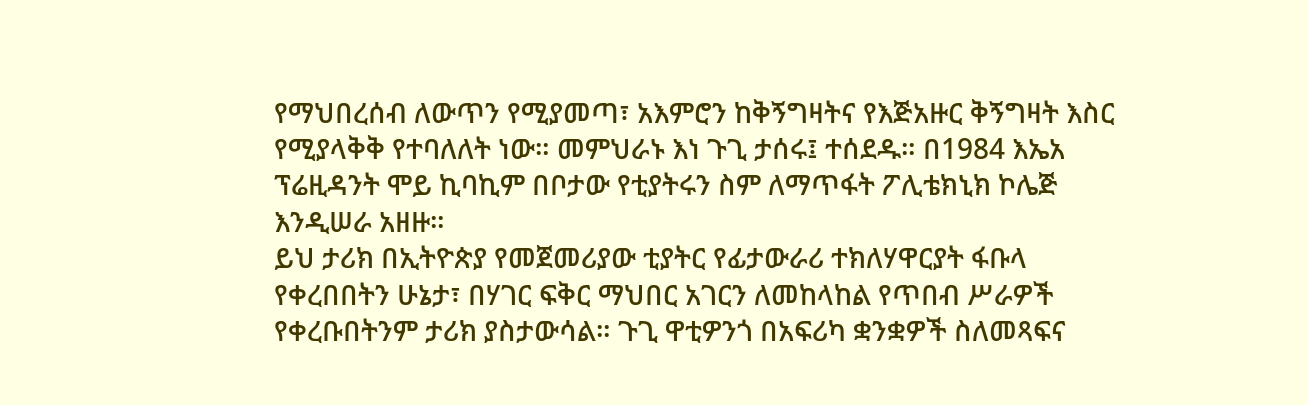የማህበረሰብ ለውጥን የሚያመጣ፣ አእምሮን ከቅኝግዛትና የእጅአዙር ቅኝግዛት እስር የሚያላቅቅ የተባለለት ነው። መምህራኑ እነ ጉጊ ታሰሩ፤ ተሰደዱ። በ1984 እኤአ ፕሬዚዳንት ሞይ ኪባኪም በቦታው የቲያትሩን ስም ለማጥፋት ፖሊቴክኒክ ኮሌጅ እንዲሠራ አዘዙ።
ይህ ታሪክ በኢትዮጵያ የመጀመሪያው ቲያትር የፊታውራሪ ተክለሃዋርያት ፋቡላ የቀረበበትን ሁኔታ፣ በሃገር ፍቅር ማህበር አገርን ለመከላከል የጥበብ ሥራዎች የቀረቡበትንም ታሪክ ያስታውሳል። ጉጊ ዋቲዎንጎ በአፍሪካ ቋንቋዎች ስለመጻፍና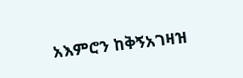አእምሮን ከቅኝአገዛዝ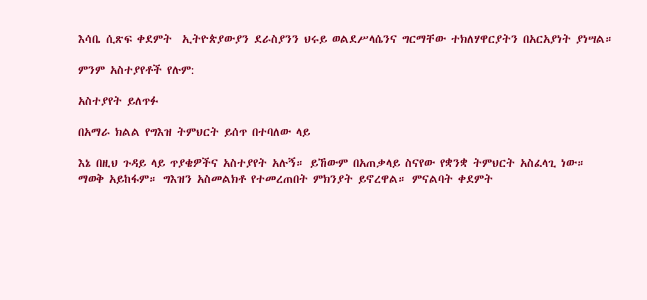እሳቤ ሲጽፍ ቀደምት  ኢትዮጵያውያን ደራስያንን ህሩይ ወልደሥላሴንና ግርማቸው ተክለሃዋርያትን በአርአያነት ያነሣል።

ምንም አስተያየቶች የሉም:

አስተያየት ይለጥፉ

በአማራ ክልል የግእዝ ትምህርት ይሰጥ በተባለው ላይ

እኔ በዚህ ጉዳይ ላይ ጥያቄዎችና አስተያየት አሉኝ። ይኸውም በአጠቃላይ ስናየው የቋንቋ ትምህርት አስፈላጊ ነው። ማወቅ አይከፋም። ግእዝን አስመልክቶ የተመረጠበት ምክንያት ይኖረዋል። ምናልባት ቀደምት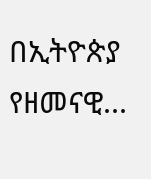በኢትዮጵያ የዘመናዊ...